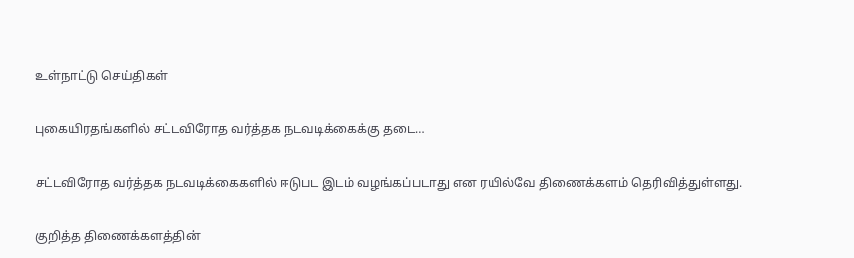உள்நாட்டு செய்திகள்

புகையிரதங்களில் சட்டவிரோத வர்த்தக நடவடிக்கைக்கு தடை…

சட்டவிரோத வர்த்தக நடவடிக்கைகளில் ஈடுபட இடம் வழங்கப்படாது என ரயில்வே திணைக்களம் தெரிவித்துள்ளது.

குறித்த திணைக்களத்தின்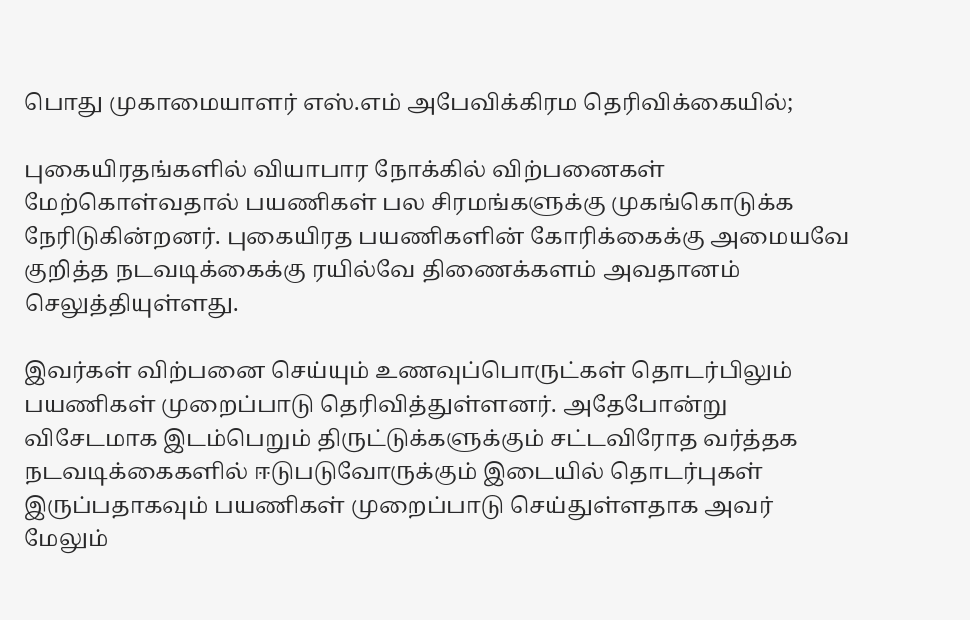பொது முகாமையாளர் எஸ்.எம் அபேவிக்கிரம தெரிவிக்கையில்;

புகையிரதங்களில் வியாபார நோக்கில் விற்பனைகள் மேற்கொள்வதால் பயணிகள் பல சிரமங்களுக்கு முகங்கொடுக்க நேரிடுகின்றனர். புகையிரத பயணிகளின் கோரிக்கைக்கு அமையவே குறித்த நடவடிக்கைக்கு ரயில்வே திணைக்களம் அவதானம் செலுத்தியுள்ளது.

இவர்கள் விற்பனை செய்யும் உணவுப்பொருட்கள் தொடர்பிலும் பயணிகள் முறைப்பாடு தெரிவித்துள்ளனர். அதேபோன்று விசேடமாக இடம்பெறும் திருட்டுக்களுக்கும் சட்டவிரோத வர்த்தக நடவடிக்கைகளில் ஈடுபடுவோருக்கும் இடையில் தொடர்புகள் இருப்பதாகவும் பயணிகள் முறைப்பாடு செய்துள்ளதாக அவர் மேலும்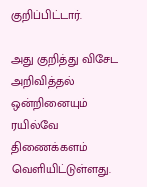குறிப்பிட்டார்.

அது குறித்து விசேட அறிவித்தல் ஒன்றினையும் ரயில்வே திணைக்களம் வெளியிட்டுள்ளது.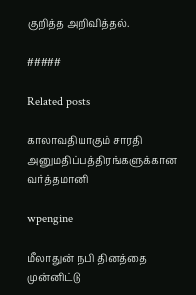குறித்த அறிவித்தல்.

#####

Related posts

காலாவதியாகும் சாரதி அனுமதிப்பத்திரங்களுக்கான வர்த்தமானி

wpengine

மீலாதுன் நபி தினத்தை முன்னிட்டு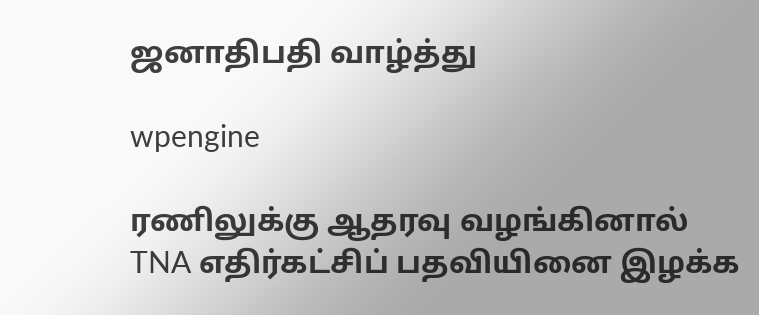ஜனாதிபதி வாழ்த்து

wpengine

ரணிலுக்கு ஆதரவு வழங்கினால் TNA எதிர்கட்சிப் பதவியினை இழக்க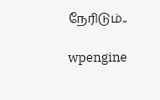நேரிடும்..

wpengine